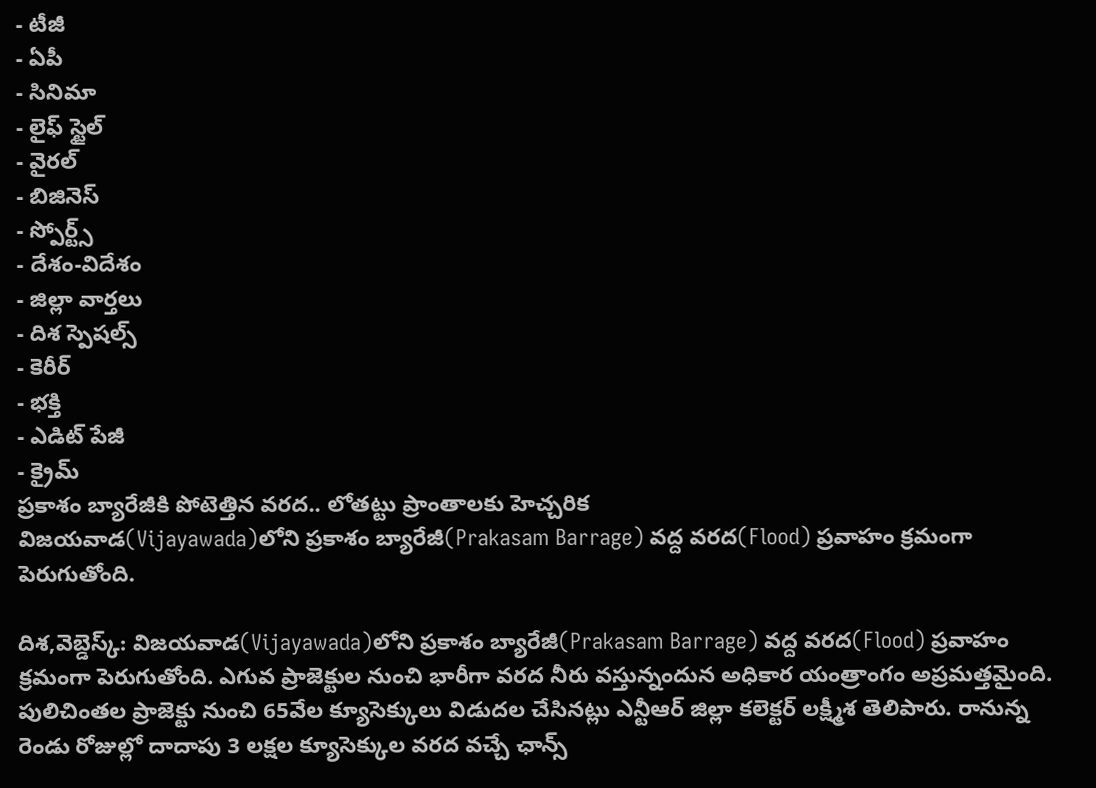- టీజీ
- ఏపీ
- సినిమా
- లైఫ్ స్టైల్
- వైరల్
- బిజినెస్
- స్పోర్ట్స్
- దేశం-విదేశం
- జిల్లా వార్తలు
- దిశ స్పెషల్స్
- కెరీర్
- భక్తి
- ఎడిట్ పేజీ
- క్రైమ్
ప్రకాశం బ్యారేజీకి పోటెత్తిన వరద.. లోతట్టు ప్రాంతాలకు హెచ్చరిక
విజయవాడ(Vijayawada)లోని ప్రకాశం బ్యారేజీ(Prakasam Barrage) వద్ద వరద(Flood) ప్రవాహం క్రమంగా పెరుగుతోంది.

దిశ,వెబ్డెస్క్: విజయవాడ(Vijayawada)లోని ప్రకాశం బ్యారేజీ(Prakasam Barrage) వద్ద వరద(Flood) ప్రవాహం క్రమంగా పెరుగుతోంది. ఎగువ ప్రాజెక్టుల నుంచి భారీగా వరద నీరు వస్తున్నందున అధికార యంత్రాంగం అప్రమత్తమైంది. పులిచింతల ప్రాజెక్టు నుంచి 65వేల క్యూసెక్కులు విడుదల చేసినట్లు ఎన్టీఆర్ జిల్లా కలెక్టర్ లక్ష్మీశ తెలిపారు. రానున్న రెండు రోజుల్లో దాదాపు 3 లక్షల క్యూసెక్కుల వరద వచ్చే ఛాన్స్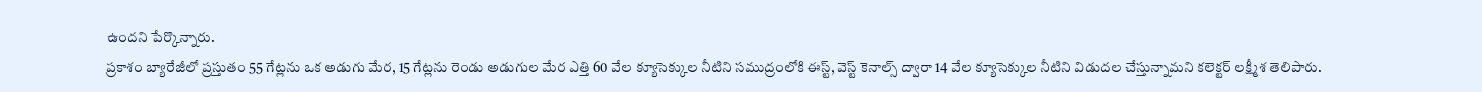ఉందని పేర్కొన్నారు.
ప్రకాశం బ్యారేజీలో ప్రస్తుతం 55 గేట్లను ఒక అడుగు మేర, 15 గేట్లను రెండు అడుగుల మేర ఎత్తి 60 వేల క్యూసెక్కుల నీటిని సముద్రంలోకి ఈస్ట్, వెస్ట్ కెనాల్స్ ద్వారా 14 వేల క్యూసెక్కుల నీటిని విడుదల చేస్తున్నామని కలెక్టర్ లక్ష్మీశ తెలిపారు.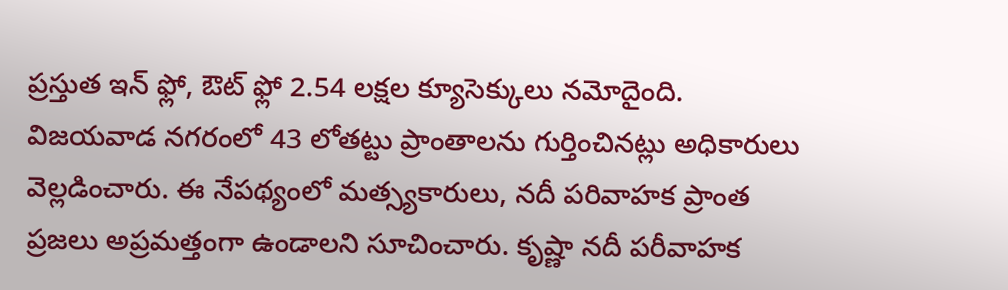ప్రస్తుత ఇన్ ఫ్లో, ఔట్ ఫ్లో 2.54 లక్షల క్యూసెక్కులు నమోదైంది.
విజయవాడ నగరంలో 43 లోతట్టు ప్రాంతాలను గుర్తించినట్లు అధికారులు వెల్లడించారు. ఈ నేపథ్యంలో మత్స్యకారులు, నదీ పరివాహక ప్రాంత ప్రజలు అప్రమత్తంగా ఉండాలని సూచించారు. కృష్ణా నదీ పరీవాహక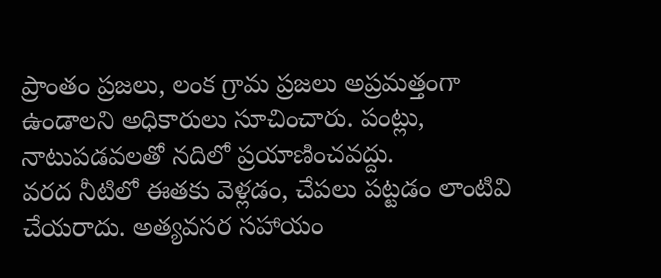ప్రాంతం ప్రజలు, లంక గ్రామ ప్రజలు అప్రమత్తంగా ఉండాలని అధికారులు సూచించారు. పంట్లు, నాటుపడవలతో నదిలో ప్రయాణించవద్దు.
వరద నీటిలో ఈతకు వెళ్లడం, చేపలు పట్టడం లాంటివి చేయరాదు. అత్యవసర సహాయం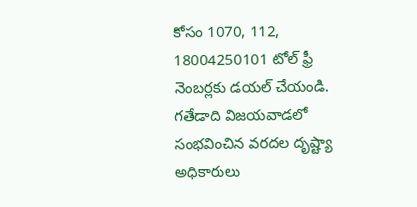కోసం 1070, 112, 18004250101 టోల్ ఫ్రీ నెంబర్లకు డయల్ చేయండి. గతేడాది విజయవాడలో సంభవించిన వరదల దృష్ట్యా అధికారులు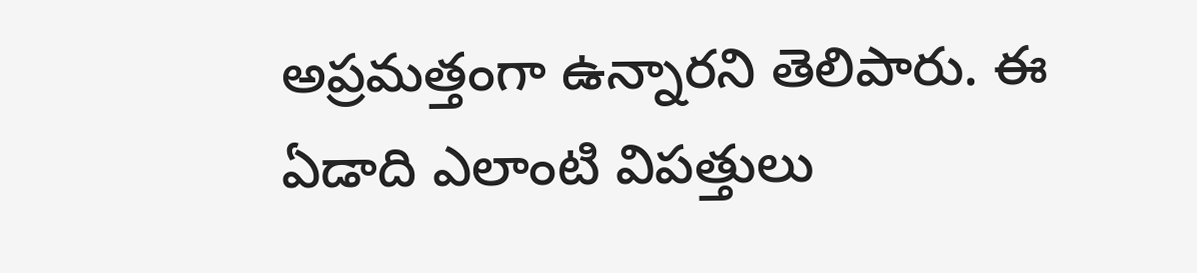అప్రమత్తంగా ఉన్నారని తెలిపారు. ఈ ఏడాది ఎలాంటి విపత్తులు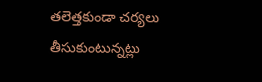తలెత్తకుండా చర్యలు తీసుకుంటున్నట్లు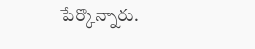పేర్కొన్నారు.